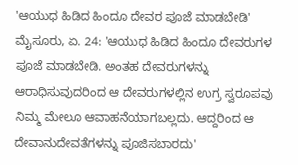'ಆಯುಧ ಹಿಡಿದ ಹಿಂದೂ ದೇವರ ಪೂಜೆ ಮಾಡಬೇಡಿ'
ಮೈಸೂರು, ಏ. 24: 'ಆಯುಧ ಹಿಡಿದ ಹಿಂದೂ ದೇವರುಗಳ ಪೂಜೆ ಮಾಡಬೇಡಿ. ಅಂತಹ ದೇವರುಗಳನ್ನು ಆರಾಧಿಸುವುದರಿಂದ ಆ ದೇವರುಗಳಲ್ಲಿನ ಉಗ್ರ ಸ್ವರೂಪವು ನಿಮ್ಮ ಮೇಲೂ ಆವಾಹನೆಯಾಗಬಲ್ಲದು. ಆದ್ದರಿಂದ ಆ ದೇವಾನುದೇವತೆಗಳನ್ನು ಪೂಜಿಸಬಾರದು'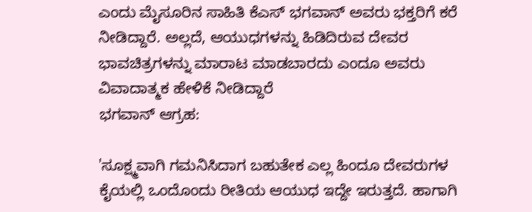ಎಂದು ಮೈಸೂರಿನ ಸಾಹಿತಿ ಕೆಎಸ್ ಭಗವಾನ್ ಅವರು ಭಕ್ತರಿಗೆ ಕರೆ ನೀಡಿದ್ದಾರೆ. ಅಲ್ಲದೆ, ಆಯುಧಗಳನ್ನು ಹಿಡಿದಿರುವ ದೇವರ ಭಾವಚಿತ್ರಗಳನ್ನು ಮಾರಾಟ ಮಾಡಬಾರದು ಎಂದೂ ಅವರು ವಿವಾದಾತ್ಮಕ ಹೇಳಿಕೆ ನೀಡಿದ್ದಾರೆ
ಭಗವಾನ್ ಆಗ್ರಹ:

'ಸೂಕ್ಷ್ಮವಾಗಿ ಗಮನಿಸಿದಾಗ ಬಹುತೇಕ ಎಲ್ಲ ಹಿಂದೂ ದೇವರುಗಳ ಕೈಯಲ್ಲಿ ಒಂದೊಂದು ರೀತಿಯ ಆಯುಧ ಇದ್ದೇ ಇರುತ್ತದೆ. ಹಾಗಾಗಿ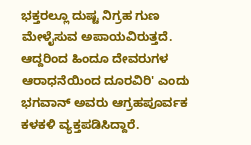ಭಕ್ತರಲ್ಲೂ ದುಷ್ಟ ನಿಗ್ರಹ ಗುಣ ಮೇಳೈಸುವ ಅಪಾಯವಿರುತ್ತದೆ. ಆದ್ದರಿಂದ ಹಿಂದೂ ದೇವರುಗಳ ಆರಾಧನೆಯಿಂದ ದೂರವಿರಿ' ಎಂದು ಭಗವಾನ್ ಅವರು ಆಗ್ರಹಪೂರ್ವಕ ಕಳಕಳಿ ವ್ಯಕ್ತಪಡಿಸಿದ್ದಾರೆ.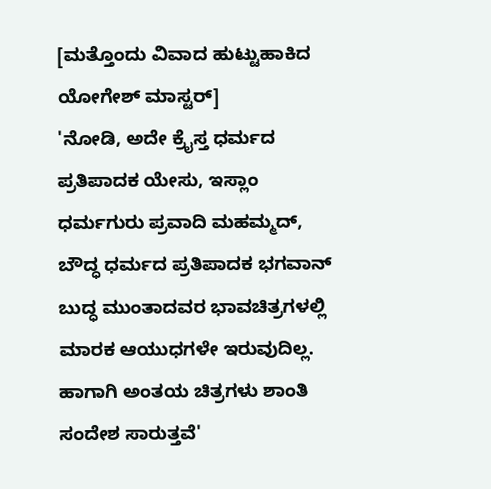[ಮತ್ತೊಂದು ವಿವಾದ ಹುಟ್ಟುಹಾಕಿದ ಯೋಗೇಶ್ ಮಾಸ್ಟರ್]
'ನೋಡಿ, ಅದೇ ಕ್ರೈಸ್ತ ಧರ್ಮದ ಪ್ರತಿಪಾದಕ ಯೇಸು, ಇಸ್ಲಾಂ ಧರ್ಮಗುರು ಪ್ರವಾದಿ ಮಹಮ್ಮದ್, ಬೌದ್ಧ ಧರ್ಮದ ಪ್ರತಿಪಾದಕ ಭಗವಾನ್ ಬುದ್ಧ ಮುಂತಾದವರ ಭಾವಚಿತ್ರಗಳಲ್ಲಿ ಮಾರಕ ಆಯುಧಗಳೇ ಇರುವುದಿಲ್ಲ. ಹಾಗಾಗಿ ಅಂತಯ ಚಿತ್ರಗಳು ಶಾಂತಿ ಸಂದೇಶ ಸಾರುತ್ತವೆ'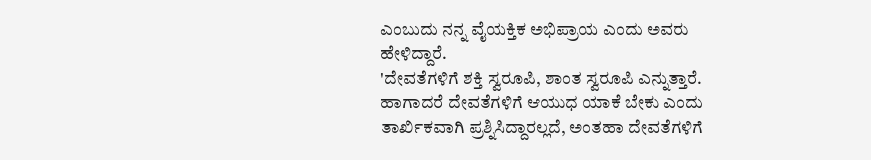ಎಂಬುದು ನನ್ನ ವೈಯಕ್ತಿಕ ಅಭಿಪ್ರಾಯ ಎಂದು ಅವರು ಹೇಳಿದ್ದಾರೆ.
'ದೇವತೆಗಳಿಗೆ ಶಕ್ತಿ ಸ್ವರೂಪಿ, ಶಾಂತ ಸ್ವರೂಪಿ ಎನ್ನುತ್ತಾರೆ. ಹಾಗಾದರೆ ದೇವತೆಗಳಿಗೆ ಆಯುಧ ಯಾಕೆ ಬೇಕು ಎಂದು ತಾರ್ಖಿಕವಾಗಿ ಪ್ರಶ್ನಿಸಿದ್ದಾರಲ್ಲದೆ, ಅಂತಹಾ ದೇವತೆಗಳಿಗೆ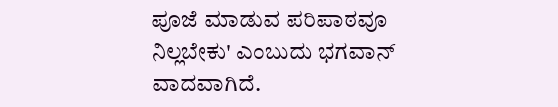ಪೂಜೆ ಮಾಡುವ ಪರಿಪಾಠವೂ ನಿಲ್ಲಬೇಕು' ಎಂಬುದು ಭಗವಾನ್ ವಾದವಾಗಿದೆ.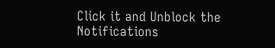Click it and Unblock the Notifications